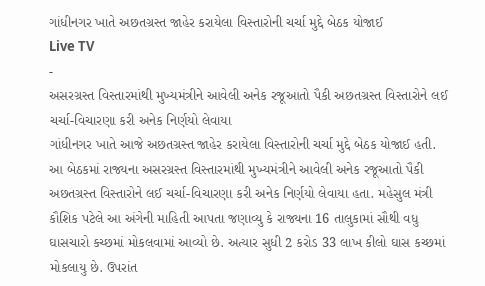ગાંધીનગર ખાતે અછતગ્રસ્ત જાહેર કરાયેલા વિસ્તારોની ચર્ચા મુદ્દે બેઠક યોજાઈ
Live TV
-
અસરગ્રસ્ત વિસ્તારમાંથી મુખ્યમંત્રીને આવેલી અનેક રજૂઆતો પૈકી અછતગ્રસ્ત વિસ્તારોને લઈ ચર્ચા-વિચારણા કરી અનેક નિર્ણયો લેવાયા
ગાંધીનગર ખાતે આજે અછતગ્રસ્ત જાહેર કરાયેલા વિસ્તારોની ચર્ચા મુદ્દે બેઠક યોજાઈ હતી. આ બેઠકમાં રાજ્યના અસરગ્રસ્ત વિસ્તારમાંથી મુખ્યમંત્રીને આવેલી અનેક રજૂઆતો પૈકી અછતગ્રસ્ત વિસ્તારોને લઈ ચર્ચા-વિચારણા કરી અનેક નિર્ણયો લેવાયા હતા. મહેસુલ મંત્રી કૌશિક પટેલે આ અંગેની માહિતી આપતા જણાવ્યુ કે રાજ્યના 16 તાલુકામાં સૌથી વધુ ઘાસચારો કચ્છમાં મોકલવામાં આવ્યો છે. અત્યાર સુધી 2 કરોડ 33 લાખ કીલો ઘાસ કચ્છમાં મોકલાયુ છે. ઉપરાંત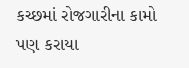કચ્છમાં રોજગારીના કામો પણ કરાયા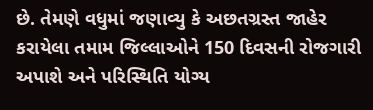છે. તેમણે વધુમાં જણાવ્યુ કે અછતગ્રસ્ત જાહેર કરાયેલા તમામ જિલ્લાઓને 150 દિવસની રોજગારી અપાશે અને પરિસ્થિતિ યોગ્ય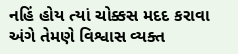નહિં હોય ત્યાં ચોક્કસ મદદ કરાવા અંગે તેમણે વિશ્વાસ વ્યક્ત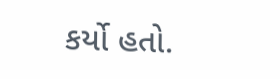કર્યો હતો.